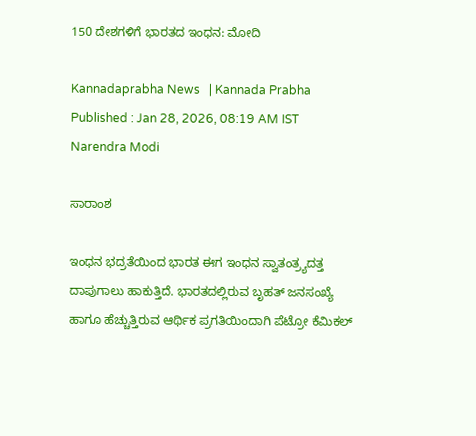150 ದೇಶಗಳಿಗೆ ಭಾರತದ ಇಂಧನ: ಮೋದಿ

Kannadaprabha News   | Kannada Prabha
Published : Jan 28, 2026, 08:19 AM IST
Narendra Modi

ಸಾರಾಂಶ

ಇಂಧನ ಭದ್ರತೆಯಿಂದ ಭಾರತ ಈಗ ಇಂಧನ ಸ್ವಾತಂತ್ರ್ಯದತ್ತ ದಾಪುಗಾಲು ಹಾಕುತ್ತಿದೆ. ಭಾರತದಲ್ಲಿರುವ ಬೃಹತ್‌ ಜನಸಂಖ್ಯೆ ಹಾಗೂ ಹೆಚ್ಚುತ್ತಿರುವ ಆರ್ಥಿಕ ಪ್ರಗತಿಯಿಂದಾಗಿ ಪೆಟ್ರೋ ಕೆಮಿಕಲ್‌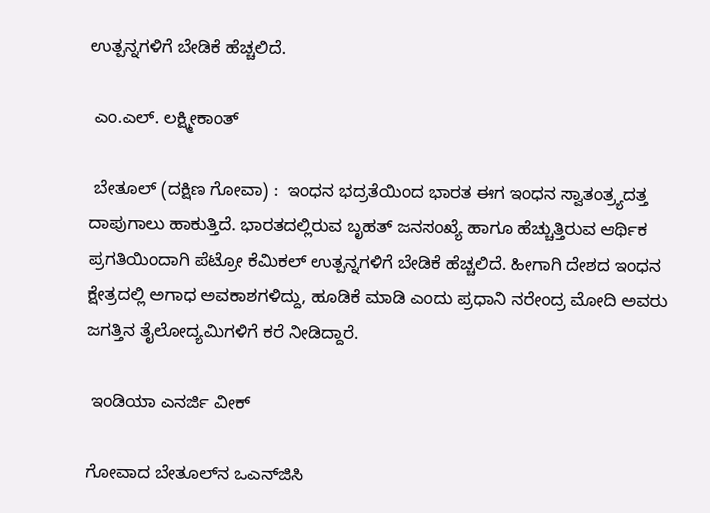ಉತ್ಪನ್ನಗಳಿಗೆ ಬೇಡಿಕೆ ಹೆಚ್ಚಲಿದೆ.

 ಎಂ.ಎಲ್‌. ಲಕ್ಷ್ಮೀಕಾಂತ್‌

 ಬೇತೂಲ್‌ (ದಕ್ಷಿಣ ಗೋವಾ) :  ಇಂಧನ ಭದ್ರತೆಯಿಂದ ಭಾರತ ಈಗ ಇಂಧನ ಸ್ವಾತಂತ್ರ್ಯದತ್ತ ದಾಪುಗಾಲು ಹಾಕುತ್ತಿದೆ. ಭಾರತದಲ್ಲಿರುವ ಬೃಹತ್‌ ಜನಸಂಖ್ಯೆ ಹಾಗೂ ಹೆಚ್ಚುತ್ತಿರುವ ಆರ್ಥಿಕ ಪ್ರಗತಿಯಿಂದಾಗಿ ಪೆಟ್ರೋ ಕೆಮಿಕಲ್‌ ಉತ್ಪನ್ನಗಳಿಗೆ ಬೇಡಿಕೆ ಹೆಚ್ಚಲಿದೆ. ಹೀಗಾಗಿ ದೇಶದ ಇಂಧನ ಕ್ಷೇತ್ರದಲ್ಲಿ ಅಗಾಧ ಅವಕಾಶಗಳಿದ್ದು, ಹೂಡಿಕೆ ಮಾಡಿ ಎಂದು ಪ್ರಧಾನಿ ನರೇಂದ್ರ ಮೋದಿ ಅವರು ಜಗತ್ತಿನ ತೈಲೋದ್ಯಮಿಗಳಿಗೆ ಕರೆ ನೀಡಿದ್ದಾರೆ.

 ಇಂಡಿಯಾ ಎನರ್ಜಿ ವೀಕ್‌

ಗೋವಾದ ಬೇತೂಲ್‌ನ ಒಎನ್‌ಜಿಸಿ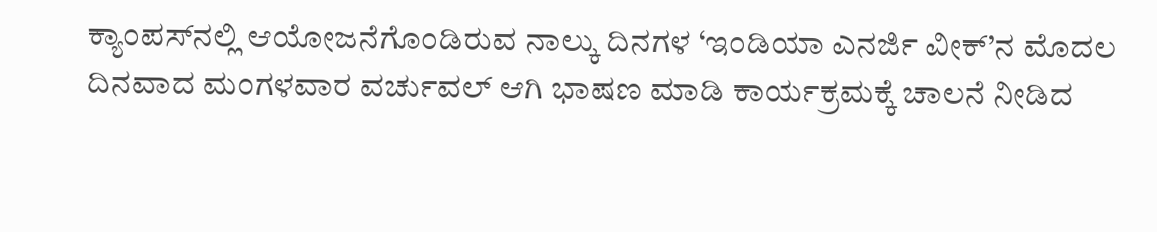ಕ್ಯಾಂಪಸ್‌ನಲ್ಲಿ ಆಯೋಜನೆಗೊಂಡಿರುವ ನಾಲ್ಕು ದಿನಗಳ ‘ಇಂಡಿಯಾ ಎನರ್ಜಿ ವೀಕ್‌’ನ ಮೊದಲ ದಿನವಾದ ಮಂಗಳವಾರ ವರ್ಚುವಲ್‌ ಆಗಿ ಭಾಷಣ ಮಾಡಿ ಕಾರ್ಯಕ್ರಮಕ್ಕೆ ಚಾಲನೆ ನೀಡಿದ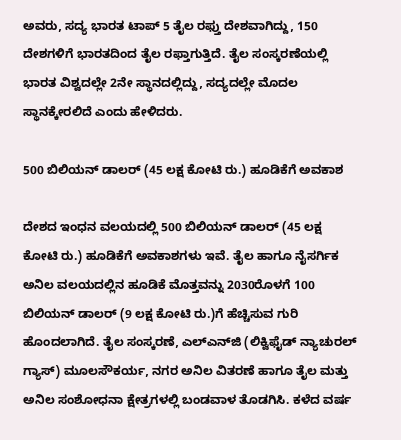ಅವರು, ಸದ್ಯ ಭಾರತ ಟಾಪ್ 5 ತೈಲ ರಫ್ತು ದೇಶವಾಗಿದ್ದು, 150 ದೇಶಗಳಿಗೆ ಭಾರತದಿಂದ ತೈಲ ರಫ್ತಾಗುತ್ತಿದೆ. ತೈಲ ಸಂಸ್ಕರಣೆಯಲ್ಲಿ ಭಾರತ ವಿಶ್ವದಲ್ಲೇ 2ನೇ ಸ್ಥಾನದಲ್ಲಿದ್ದು, ಸದ್ಯದಲ್ಲೇ ಮೊದಲ ಸ್ಥಾನಕ್ಕೇರಲಿದೆ ಎಂದು ಹೇಳಿದರು.

500 ಬಿಲಿಯನ್‌ ಡಾಲರ್‌ (45 ಲಕ್ಷ ಕೋಟಿ ರು.) ಹೂಡಿಕೆಗೆ ಅವಕಾಶ

ದೇಶದ ಇಂಧನ ವಲಯದಲ್ಲಿ 500 ಬಿಲಿಯನ್‌ ಡಾಲರ್‌ (45 ಲಕ್ಷ ಕೋಟಿ ರು.) ಹೂಡಿಕೆಗೆ ಅವಕಾಶಗಳು ಇವೆ. ತೈಲ ಹಾಗೂ ನೈಸರ್ಗಿಕ ಅನಿಲ ವಲಯದಲ್ಲಿನ ಹೂಡಿಕೆ ಮೊತ್ತವನ್ನು 2030ರೊಳಗೆ 100 ಬಿಲಿಯನ್‌ ಡಾಲರ್‌ (9 ಲಕ್ಷ ಕೋಟಿ ರು.)ಗೆ ಹೆಚ್ಚಿಸುವ ಗುರಿ ಹೊಂದಲಾಗಿದೆ. ತೈಲ ಸಂಸ್ಕರಣೆ, ಎಲ್‌ಎನ್‌ಜಿ (ಲಿಕ್ವಿಫೈಡ್‌ ನ್ಯಾಚುರಲ್‌ ಗ್ಯಾಸ್‌) ಮೂಲಸೌಕರ್ಯ, ನಗರ ಅನಿಲ ವಿತರಣೆ ಹಾಗೂ ತೈಲ ಮತ್ತು ಅನಿಲ ಸಂಶೋಧನಾ ಕ್ಷೇತ್ರಗಳಲ್ಲಿ ಬಂಡವಾಳ ತೊಡಗಿಸಿ. ಕಳೆದ ವರ್ಷ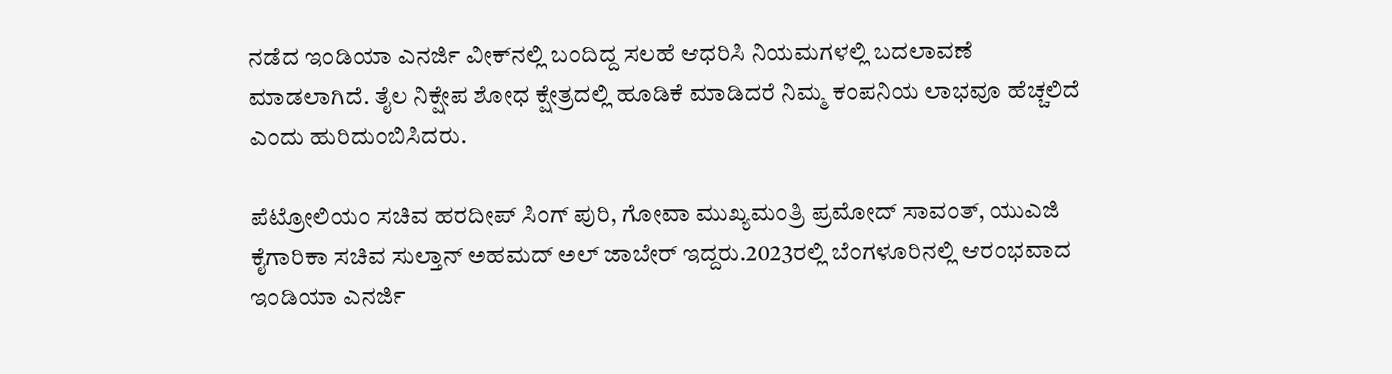ನಡೆದ ಇಂಡಿಯಾ ಎನರ್ಜಿ ವೀಕ್‌ನಲ್ಲಿ ಬಂದಿದ್ದ ಸಲಹೆ ಆಧರಿಸಿ ನಿಯಮಗಳಲ್ಲಿ ಬದಲಾವಣೆ ಮಾಡಲಾಗಿದೆ. ತೈಲ ನಿಕ್ಷೇಪ ಶೋಧ ಕ್ಷೇತ್ರದಲ್ಲಿ ಹೂಡಿಕೆ ಮಾಡಿದರೆ ನಿಮ್ಮ ಕಂಪನಿಯ ಲಾಭವೂ ಹೆಚ್ಚಲಿದೆ ಎಂದು ಹುರಿದುಂಬಿಸಿದರು.

ಪೆಟ್ರೋಲಿಯಂ ಸಚಿವ ಹರದೀಪ್‌ ಸಿಂಗ್‌ ಪುರಿ, ಗೋವಾ ಮುಖ್ಯಮಂತ್ರಿ ಪ್ರಮೋದ್‌ ಸಾವಂತ್‌, ಯುಎಜಿ ಕೈಗಾರಿಕಾ ಸಚಿವ ಸುಲ್ತಾನ್‌ ಅಹಮದ್‌ ಅಲ್‌ ಜಾಬೇರ್‌ ಇದ್ದರು.2023ರಲ್ಲಿ ಬೆಂಗಳೂರಿನಲ್ಲಿ ಆರಂಭವಾದ ಇಂಡಿಯಾ ಎನರ್ಜಿ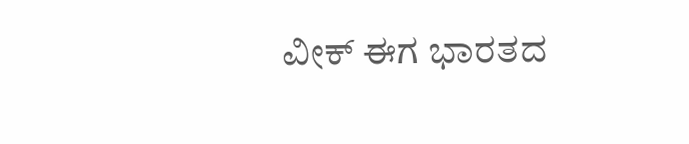ವೀಕ್‌ ಈಗ ಭಾರತದ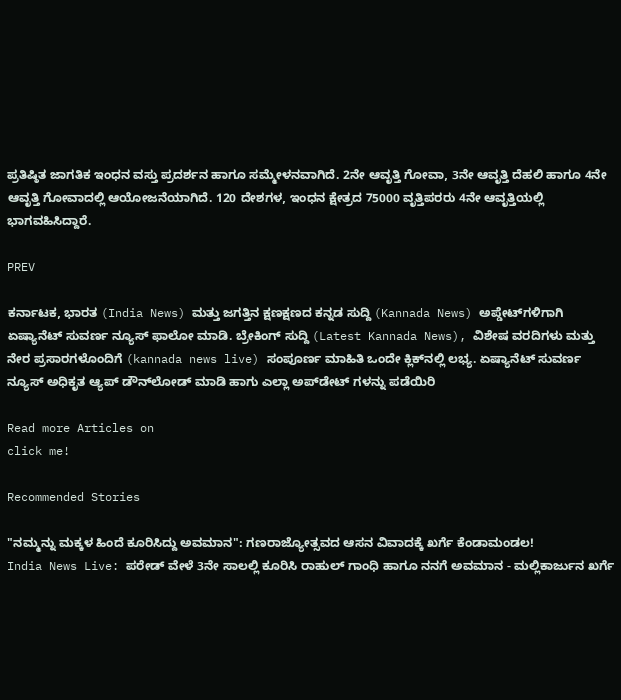ಪ್ರತಿಷ್ಠಿತ ಜಾಗತಿಕ ಇಂಧನ ವಸ್ತು ಪ್ರದರ್ಶನ ಹಾಗೂ ಸಮ್ಮೇಳನವಾಗಿದೆ. 2ನೇ ಆವೃತ್ತಿ ಗೋವಾ, 3ನೇ ಆವೃತ್ತಿ ದೆಹಲಿ ಹಾಗೂ 4ನೇ ಆವೃತ್ತಿ ಗೋವಾದಲ್ಲಿ ಆಯೋಜನೆಯಾಗಿದೆ. 120 ದೇಶಗಳ, ಇಂಧನ ಕ್ಷೇತ್ರದ 75000 ವೃತ್ತಿಪರರು 4ನೇ ಆವೃತ್ತಿಯಲ್ಲಿ ಭಾಗವಹಿಸಿದ್ದಾರೆ.

PREV

ಕರ್ನಾಟಕ, ಭಾರತ (India News) ಮತ್ತು ಜಗತ್ತಿನ ಕ್ಷಣಕ್ಷಣದ ಕನ್ನಡ ಸುದ್ದಿ (Kannada News) ಅಪ್ಡೇಟ್‌ಗಳಿಗಾಗಿ ಏಷ್ಯಾನೆಟ್ ಸುವರ್ಣ ನ್ಯೂಸ್‌ ಫಾಲೋ ಮಾಡಿ. ಬ್ರೇಕಿಂಗ್ ಸುದ್ದಿ (Latest Kannada News), ವಿಶೇಷ ವರದಿಗಳು ಮತ್ತು ನೇರ ಪ್ರಸಾರಗಳೊಂದಿಗೆ (kannada news live) ಸಂಪೂರ್ಣ ಮಾಹಿತಿ ಒಂದೇ ಕ್ಲಿಕ್‌ನಲ್ಲಿ ಲಭ್ಯ. ಏಷ್ಯಾನೆಟ್ ಸುವರ್ಣ ನ್ಯೂಸ್ ಅಧಿಕೃತ ಆ್ಯಪ್ ಡೌನ್‌ಲೋಡ್ ಮಾಡಿ ಹಾಗು ಎಲ್ಲಾ ಅಪ್‌ಡೇಟ್ ಗಳನ್ನು ಪಡೆಯಿರಿ

Read more Articles on
click me!

Recommended Stories

"ನಮ್ಮನ್ನು ಮಕ್ಕಳ ಹಿಂದೆ ಕೂರಿಸಿದ್ದು ಅವಮಾನ": ಗಣರಾಜ್ಯೋತ್ಸವದ ಆಸನ ವಿವಾದಕ್ಕೆ ಖರ್ಗೆ ಕೆಂಡಾಮಂಡಲ!
India News Live: ಪರೇಡ್‌ ವೇಳೆ 3ನೇ ಸಾಲಲ್ಲಿ ಕೂರಿಸಿ ರಾಹುಲ್‌ ಗಾಂಧಿ ಹಾಗೂ ನನಗೆ ಅವಮಾನ - ಮಲ್ಲಿಕಾರ್ಜುನ ಖರ್ಗೆ